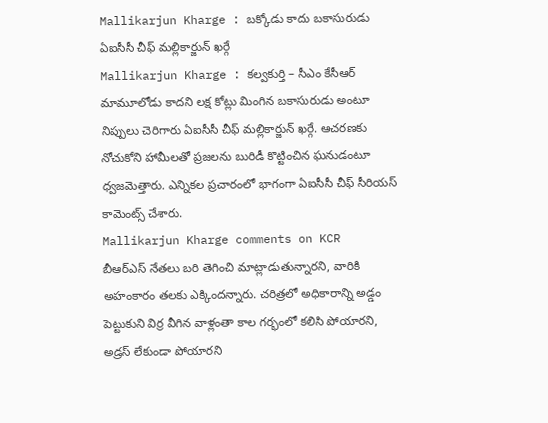Mallikarjun Kharge : బక్కోడు కాదు బకాసురుడు
ఏఐసీసీ చీఫ్ మల్లికార్జున్ ఖర్గే
Mallikarjun Kharge : కల్వకుర్తి – సీఎం కేసీఆర్ మామూలోడు కాదని లక్ష కోట్లు మింగిన బకాసురుడు అంటూ నిప్పులు చెరిగారు ఏఐసీసీ చీఫ్ మల్లికార్జున్ ఖర్గే. ఆచరణకు నోచుకోని హామీలతో ప్రజలను బురిడీ కొట్టించిన ఘనుడంటూ ధ్వజమెత్తారు. ఎన్నికల ప్రచారంలో భాగంగా ఏఐసీసీ చీఫ్ సీరియస్ కామెంట్స్ చేశారు.
Mallikarjun Kharge comments on KCR
బీఆర్ఎస్ నేతలు బరి తెగించి మాట్లాడుతున్నారని, వారికి అహంకారం తలకు ఎక్కిందన్నారు. చరిత్రలో అధికారాన్ని అడ్డం పెట్టుకుని విర్ర వీగిన వాళ్లంతా కాల గర్భంలో కలిసి పోయారని, అడ్రస్ లేకుండా పోయారని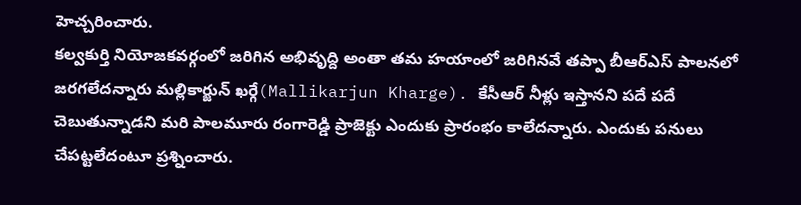హెచ్చరించారు.
కల్వకుర్తి నియోజకవర్గంలో జరిగిన అభివృద్ది అంతా తమ హయాంలో జరిగినవే తప్పా బీఆర్ఎస్ పాలనలో జరగలేదన్నారు మల్లికార్జున్ ఖర్గే(Mallikarjun Kharge). కేసీఆర్ నీళ్లు ఇస్తానని పదే పదే చెబుతున్నాడని మరి పాలమూరు రంగారెడ్డి ప్రాజెక్టు ఎందుకు ప్రారంభం కాలేదన్నారు. ఎందుకు పనులు చేపట్టలేదంటూ ప్రశ్నించారు.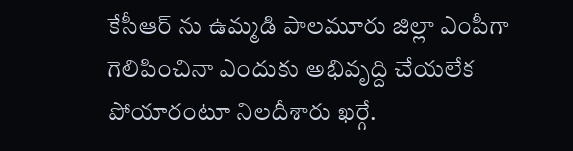కేసీఆర్ ను ఉమ్మడి పాలమూరు జిల్లా ఎంపీగా గెలిపించినా ఎందుకు అభివృద్ది చేయలేక పోయారంటూ నిలదీశారు ఖర్గే.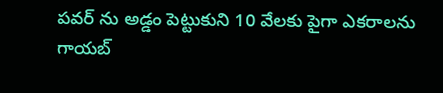పవర్ ను అడ్డం పెట్టుకుని 10 వేలకు పైగా ఎకరాలను గాయబ్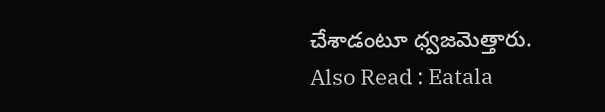చేశాడంటూ ధ్వజమెత్తారు.
Also Read : Eatala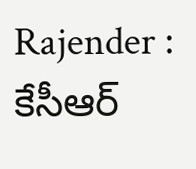Rajender : కేసీఆర్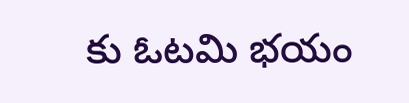కు ఓటమి భయం